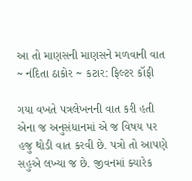આ તો માણસની માણસને મળવાની વાત ~ નંદિતા ઠાકોર ~ કટાર: ફિલ્ટર કૉફી

ગયા વખતે પત્રલેખનની વાત કરી હતી એના જ અનુસંધાનમાં એ જ વિષય પર હજુ થોડી વાત કરવી છે. પત્રો તો આપણે સહુએ લખ્યા જ છે. જીવનમાં ક્યારેક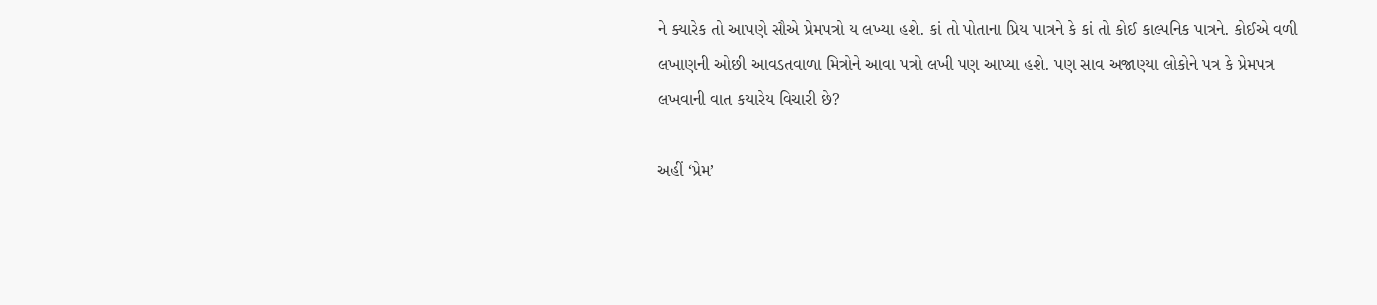ને ક્યારેક તો આપણે સૌએ પ્રેમપત્રો ય લખ્યા હશે. કાં તો પોતાના પ્રિય પાત્રને કે કાં તો કોઈ કાલ્પનિક પાત્રને. કોઈએ વળી લખાણની ઓછી આવડતવાળા મિત્રોને આવા પત્રો લખી પણ આપ્યા હશે. પણ સાવ અજાણ્યા લોકોને પત્ર કે પ્રેમપત્ર લખવાની વાત કયારેય વિચારી છે?

અહીં ‘પ્રેમ’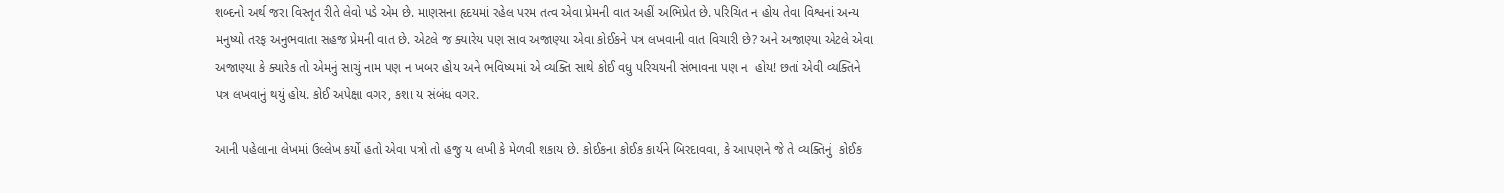શબ્દનો અર્થ જરા વિસ્તૃત રીતે લેવો પડે એમ છે. માણસના હૃદયમાં રહેલ પરમ તત્વ એવા પ્રેમની વાત અહીં અભિપ્રેત છે. પરિચિત ન હોય તેવા વિશ્વનાં અન્ય મનુષ્યો તરફ અનુભવાતા સહજ પ્રેમની વાત છે. એટલે જ ક્યારેય પણ સાવ અજાણ્યા એવા કોઈકને પત્ર લખવાની વાત વિચારી છે? અને અજાણ્યા એટલે એવા અજાણ્યા કે ક્યારેક તો એમનું સાચું નામ પણ ન ખબર હોય અને ભવિષ્યમાં એ વ્યક્તિ સાથે કોઈ વધુ પરિચયની સંભાવના પણ ન  હોય! છતાં એવી વ્યક્તિને પત્ર લખવાનું થયું હોય. કોઈ અપેક્ષા વગર, કશા ય સંબંધ વગર.

આની પહેલાના લેખમાં ઉલ્લેખ કર્યો હતો એવા પત્રો તો હજુ ય લખી કે મેળવી શકાય છે. કોઈકના કોઈક કાર્યને બિરદાવવા, કે આપણને જે તે વ્યક્તિનું  કોઈક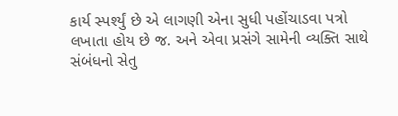કાર્ય સ્પર્શ્યું છે એ લાગણી એના સુધી પહોંચાડવા પત્રો લખાતા હોય છે જ. અને એવા પ્રસંગે સામેની વ્યક્તિ સાથે સંબંધનો સેતુ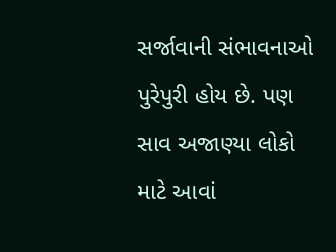સર્જાવાની સંભાવનાઓ પુરેપુરી હોય છે. પણ સાવ અજાણ્યા લોકો માટે આવાં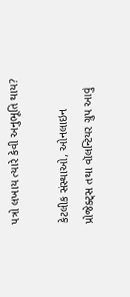પત્રો લખાય ત્યારે કેવી અનુભૂતિ થાય?

કેટલીક સંસ્થાઓ, ઓનલાઇન પ્રોજેક્ટ્સ તથા વૉલન્ટિયર ગ્રુપ આવું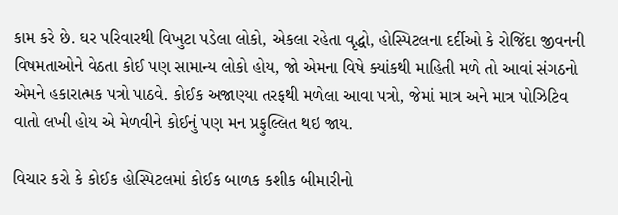કામ કરે છે. ઘર પરિવારથી વિખુટા પડેલા લોકો, એકલા રહેતા વૃદ્ધો, હોસ્પિટલના દર્દીઓ કે રોજિંદા જીવનની વિષમતાઓને વેઠતા કોઈ પણ સામાન્ય લોકો હોય, જો એમના વિષે ક્યાંકથી માહિતી મળે તો આવાં સંગઠનો એમને હકારાત્મક પત્રો પાઠવે. કોઈક અજાણ્યા તરફથી મળેલા આવા પત્રો, જેમાં માત્ર અને માત્ર પોઝિટિવ વાતો લખી હોય એ મેળવીને કોઈનું પણ મન પ્રફુલ્લિત થઇ જાય.

વિચાર કરો કે કોઈક હોસ્પિટલમાં કોઈક બાળક કશીક બીમારીનો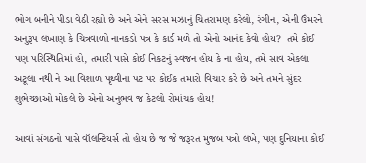ભોગ બનીને પીડા વેઠી રહ્યો છે અને એને સરસ મઝાનું ચિતરામણ કરેલો, રંગીન, એની ઉંમરને અનુરૂપ લખાણ કે ચિત્રવાળો નાનકડો પત્ર કે કાર્ડ મળે તો એનો આનંદ કેવો હોય?  તમે કોઈ પણ પરિસ્થિતિમાં હો, તમારી પાસે કોઈ નિકટનું સ્વજન હોય કે ના હોય, તમે સાવ એકલા અટૂલા નથી ને આ વિશાળ પૃથ્વીના પટ પર કોઈક તમારો વિચાર કરે છે અને તમને સુંદર શુભેચ્છાઓ મોકલે છે એનો અનુભવ જ કેટલો રોમાંચક હોય!

આવાં સંગઠનો પાસે વૉલન્ટિયર્સ તો હોય છે જ જે જરૂરત મુજબ પત્રો લખે, પણ દુનિયાના કોઈ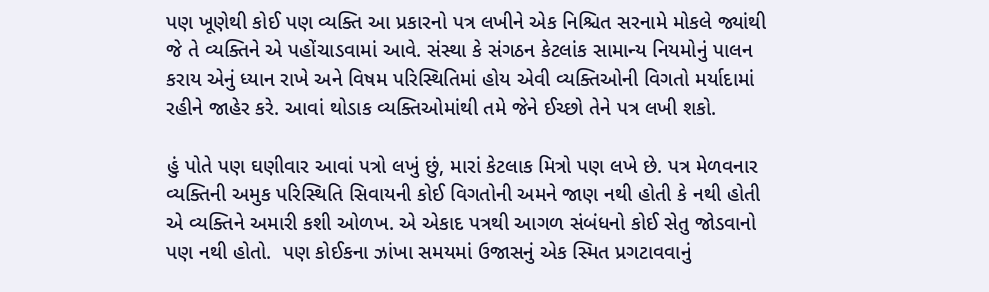પણ ખૂણેથી કોઈ પણ વ્યક્તિ આ પ્રકારનો પત્ર લખીને એક નિશ્ચિત સરનામે મોકલે જ્યાંથી  જે તે વ્યક્તિને એ પહોંચાડવામાં આવે. સંસ્થા કે સંગઠન કેટલાંક સામાન્ય નિયમોનું પાલન કરાય એનું ધ્યાન રાખે અને વિષમ પરિસ્થિતિમાં હોય એવી વ્યક્તિઓની વિગતો મર્યાદામાં રહીને જાહેર કરે. આવાં થોડાક વ્યક્તિઓમાંથી તમે જેને ઈચ્છો તેને પત્ર લખી શકો.

હું પોતે પણ ઘણીવાર આવાં પત્રો લખું છું, મારાં કેટલાક મિત્રો પણ લખે છે. પત્ર મેળવનાર વ્યક્તિની અમુક પરિસ્થિતિ સિવાયની કોઈ વિગતોની અમને જાણ નથી હોતી કે નથી હોતી એ વ્યક્તિને અમારી કશી ઓળખ. એ એકાદ પત્રથી આગળ સંબંધનો કોઈ સેતુ જોડવાનો પણ નથી હોતો.  પણ કોઈકના ઝાંખા સમયમાં ઉજાસનું એક સ્મિત પ્રગટાવવાનું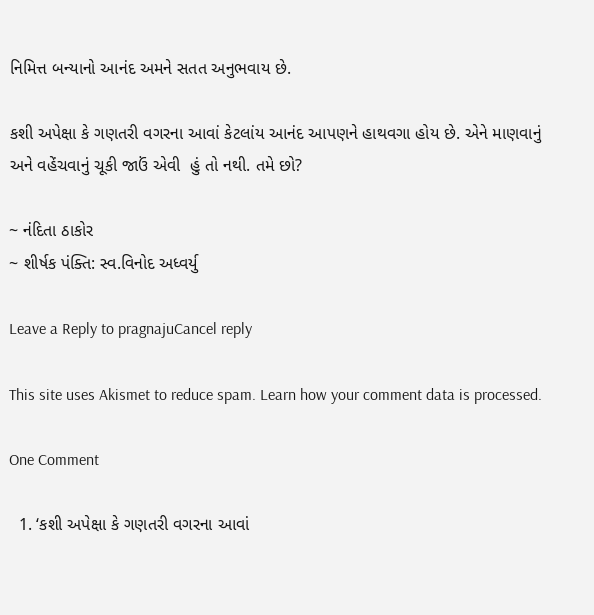નિમિત્ત બન્યાનો આનંદ અમને સતત અનુભવાય છે.

કશી અપેક્ષા કે ગણતરી વગરના આવાં કેટલાંય આનંદ આપણને હાથવગા હોય છે. એને માણવાનું અને વહેંચવાનું ચૂકી જાઉં એવી  હું તો નથી. તમે છો?

~ નંદિતા ઠાકોર
~ શીર્ષક પંક્તિ: સ્વ.વિનોદ અધ્વર્યુ

Leave a Reply to pragnajuCancel reply

This site uses Akismet to reduce spam. Learn how your comment data is processed.

One Comment

  1. ‘કશી અપેક્ષા કે ગણતરી વગરના આવાં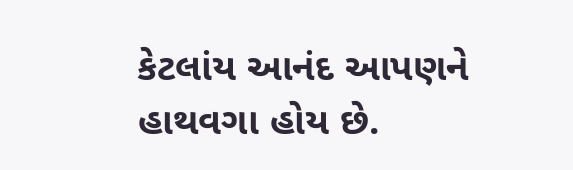કેટલાંય આનંદ આપણને હાથવગા હોય છે.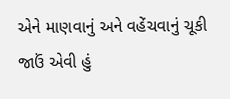એને માણવાનું અને વહેંચવાનું ચૂકી જાઉં એવી હું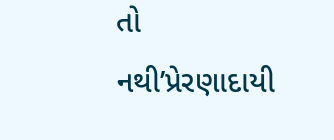તો નથી’પ્રેરણાદાયી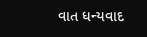વાત ધન્યવાદ